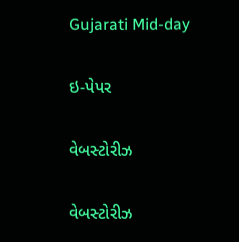Gujarati Mid-day

ઇ-પેપર

વેબસ્ટોરીઝ

વેબસ્ટોરીઝ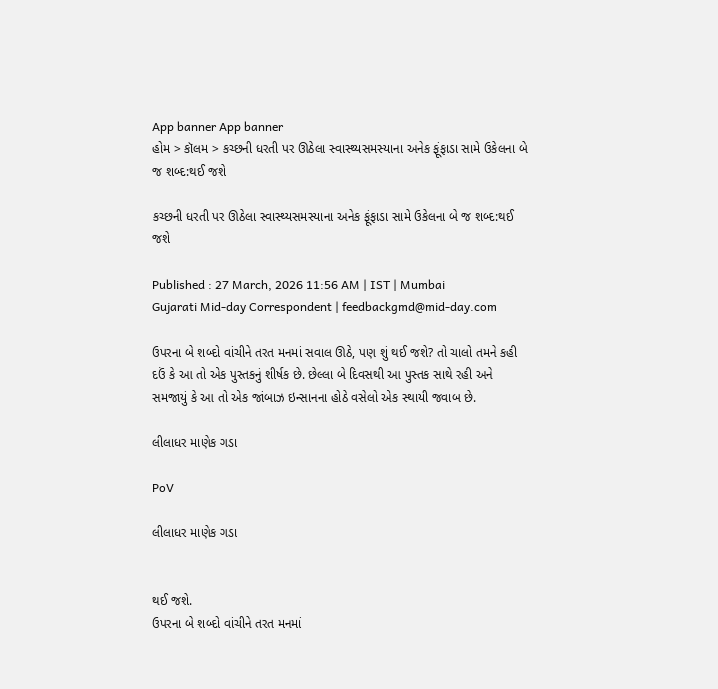App banner App banner
હોમ > કૉલમ > કચ્છની ધરતી પર ઊઠેલા સ્વાસ્થ્યસમસ્યાના અનેક ફૂંફાડા સામે ઉકેલના બે જ શબ્દ:થઈ જશે

કચ્છની ધરતી પર ઊઠેલા સ્વાસ્થ્યસમસ્યાના અનેક ફૂંફાડા સામે ઉકેલના બે જ શબ્દ:થઈ જશે

Published : 27 March, 2026 11:56 AM | IST | Mumbai
Gujarati Mid-day Correspondent | feedbackgmd@mid-day.com

ઉપરના બે શબ્દો વાંચીને તરત મનમાં સવાલ ઊઠે, પણ શું થઈ જશે? તો ચાલો તમને કહી દઉં કે આ તો એક પુસ્તકનું શીર્ષક છે. છેલ્લા બે દિવસથી આ પુસ્તક સાથે રહી અને સમજાયું કે આ તો એક જાંબાઝ ઇન્સાનના હોઠે વસેલો એક સ્થાયી જવાબ છે.

લીલાધર માણેક ગડા

PoV

લીલાધર માણેક ગડા


થઈ જશે.
ઉપરના બે શબ્દો વાંચીને તરત મનમાં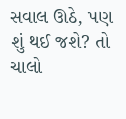સવાલ ઊઠે, પણ શું થઈ જશે? તો ચાલો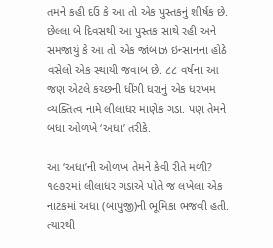તમને કહી દઉં કે આ તો એક પુસ્તકનું શીર્ષક છે. છેલ્લા બે દિવસથી આ પુસ્તક સાથે રહી અને સમજાયું કે આ તો એક જાંબાઝ ઇન્સાનના હોઠે વસેલો એક સ્થાયી જવાબ છે. ૮૮ વર્ષના આ જણ એટલે કચ્છની ધીંગી ધરાનું એક ધરખમ વ્યક્તિત્વ નામે લીલાધર માણેક ગડા. પણ તેમને બધા ઓળખે ‘અધા’ તરીકે.

આ ‘અધા’ની ઓળખ તેમને કેવી રીતે મળી? ૧૯૭૨માં લીલાધર ગડાએ પોતે જ લખેલા એક નાટકમાં અધા (બાપુજી)ની ભૂમિકા ભજવી હતી. ત્યારથી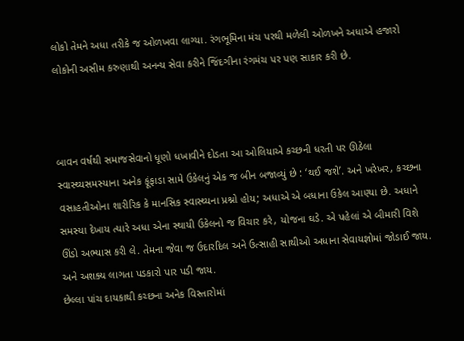લોકો તેમને અધા તરીકે જ ઓળખવા લાગ્યા. રંગભૂમિના મંચ પરથી મળેલી ઓળખને અધાએ હજારો લોકોની અસીમ કરુણાથી અનન્ય સેવા કરીને જિંદગીના રંગમંચ પર પણ સાકાર કરી છે.



બાવન વર્ષથી સમાજસેવાનો ધૂણો ધખાવીને દોડતા આ ઓલિયાએ કચ્છની ધરતી પર ઊઠેલા સ્વાસ્થ્યસમસ્યાના અનેક ફૂંફાડા સામે ઉકેલનું એક જ બીન બજાવ્યું છે : ‘થઈ જશે’. અને ખરેખર, કચ્છના વસાહતીઓના શારીરિક કે માનસિક સ્વાસ્થ્યના પ્રશ્નો હોય; અધાએ એ બધાના ઉકેલ આણ્યા છે. અધાને સમસ્યા દેખાય ત્યારે અધા એના સ્થાયી ઉકેલનો જ વિચાર કરે, યોજના ઘડે. એ પહેલાં એ બીમારી વિશે ઊંડો અભ્યાસ કરી લે. તેમના જેવા જ ઉદારદિલ અને ઉત્સાહી સાથીઓ અધાના સેવાયજ્ઞોમાં જોડાઈ જાય. અને અશક્ય લાગતા પડકારો પાર પડી જાય.
છેલ્લા પાંચ દાયકાથી કચ્છના અનેક વિસ્તારોમાં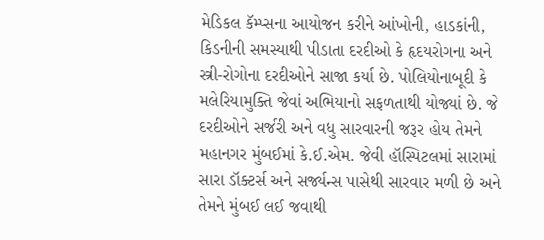મેડિકલ કૅમ્પ્સના આયોજન કરીને આંખોની, હાડકાંની, કિડનીની સમસ્યાથી પીડાતા દરદીઓ કે હૃદયરોગના અને સ્ત્રી-રોગોના દરદીઓને સાજા કર્યા છે. પોલિયોનાબૂદી કે મલેરિયામુક્તિ જેવાં અભિયાનો સફળતાથી યોજ્યાં છે. જે દરદીઓને સર્જરી અને વધુ સારવારની જરૂર હોય તેમને મહાનગર મુંબઈમાં કે.ઈ.એમ. જેવી હૉસ્પિટલમાં સારામાં સારા ડૉક્ટર્સ અને સર્જ્યન્સ પાસેથી સારવાર મળી છે અને તેમને મુંબઈ લઈ જવાથી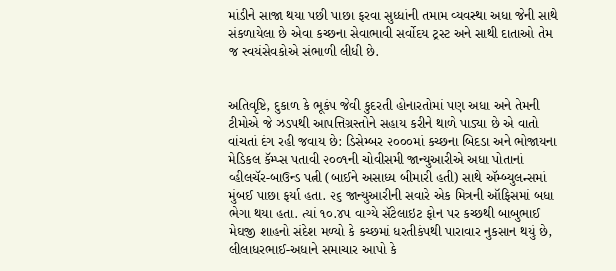માંડીને સાજા થયા પછી પાછા ફરવા સુધ્ધાંની તમામ વ્યવસ્થા અધા જેની સાથે સંકળાયેલા છે એવા કચ્છના સેવાભાવી સર્વોદય ટ્રસ્ટ અને સાથી દાતાઓ તેમ જ સ્વયંસેવકોએ સંભાળી લીધી છે.


અતિવૃષ્ટિ, દુકાળ કે ભૂકંપ જેવી કુદરતી હોનારતોમાં પણ અધા અને તેમની ટીમોએ જે ઝડપથી આપત્તિગ્રસ્તોને સહાય કરીને થાળે પાડ્યા છે એ વાતો વાંચતાં દંગ રહી જવાય છે: ડિસેમ્બર ૨૦૦૦માં કચ્છના બિદડા અને ભોજાયના મેડિકલ કૅમ્પ્સ પતાવી ૨૦૦૧ની ચોવીસમી જાન્યુઆરીએ અધા પોતાનાં વ્હીલચૅર-બાઉન્ડ પત્ની (બાઈને અસાધ્ય બીમારી હતી) સાથે ઍમ્બ્યુલન્સમાં મુંબઈ પાછા ફર્યા હતા. ૨૬ જાન્યુઆરીની સવારે એક મિત્રની ઑફિસમાં બધા ભેગા થયા હતા. ત્યાં ૧૦.૪૫ વાગ્યે સૅટેલાઇટ ફોન પર કચ્છથી બાબુભાઈ મેઘજી શાહનો સંદેશ મળ્યો કે કચ્છમાં ધરતીકંપથી પારાવાર નુકસાન થયું છે, લીલાધરભાઈ-અધાને સમાચાર આપો કે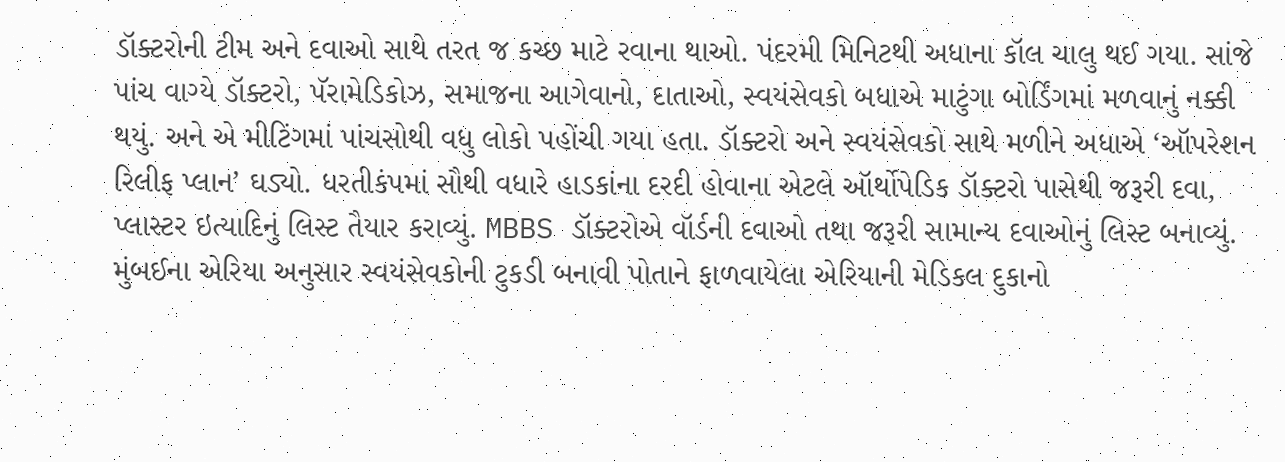ડૉક્ટરોની ટીમ અને દવાઓ સાથે તરત જ કચ્છ માટે રવાના થાઓ. પંદરમી મિનિટથી અધાના કૉલ ચાલુ થઈ ગયા. સાંજે પાંચ વાગ્યે ડૉક્ટરો, પૅરામેડિકોઝ, સમાજના આગેવાનો, દાતાઓ, સ્વયંસેવકો બધાએ માટુંગા બોર્ડિંગમાં મળવાનું નક્કી થયું. અને એ મીટિંગમાં પાંચસોથી વધુ લોકો પહોંચી ગયા હતા. ડૉક્ટરો અને સ્વયંસેવકો સાથે મળીને અધાએ ‘ઑપરેશન રિલીફ પ્લાન’ ઘડ્યો. ધરતીકંપમાં સૌથી વધારે હાડકાંના દરદી હોવાના એટલે ઑર્થોપેડિક ડૉક્ટરો પાસેથી જરૂરી દવા, પ્લાસ્ટર ઇત્યાદિનું લિસ્ટ તૈયાર કરાવ્યું. MBBS ડૉક્ટરોએ વૉર્ડની દવાઓ તથા જરૂરી સામાન્ય દવાઓનું લિસ્ટ બનાવ્યું. મુંબઈના એરિયા અનુસાર સ્વયંસેવકોની ટુકડી બનાવી પોતાને ફાળવાયેલા એરિયાની મેડિકલ દુકાનો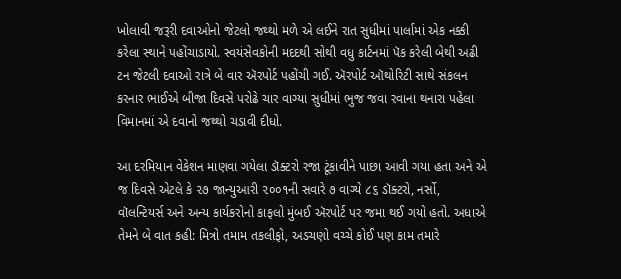ખોલાવી જરૂરી દવાઓનો જેટલો જથ્થો મળે એ લઈને રાત સુધીમાં પાર્લામાં એક નક્કી કરેલા સ્થાને પહોંચાડાયો. સ્વયંસેવકોની મદદથી સોથી વધુ કાર્ટનમાં પૅક કરેલી બેથી અઢી ટન જેટલી દવાઓ રાત્રે બે વાર ઍરપોર્ટ પહોંચી ગઈ. ઍરપોર્ટ ઑથોરિટી સાથે સંકલન કરનાર ભાઈએ બીજા દિવસે પરોઢે ચાર વાગ્યા સુધીમાં ભુજ જવા રવાના થનારા પહેલા વિમાનમાં એ દવાનો જથ્થો ચડાવી દીધો.

આ દરમિયાન વેકેશન માણવા ગયેલા ડૉક્ટરો રજા ટૂંકાવીને પાછા આવી ગયા હતા અને એ જ દિવસે એટલે કે ૨૭ જાન્યુઆરી ૨૦૦૧ની સવારે ૭ વાગ્યે ૮૬ ડૉક્ટરો, નર્સો, વૉલન્ટિયર્સ અને અન્ય કાર્યકરોનો કાફલો મુંબઈ ઍરપોર્ટ પર જમા થઈ ગયો હતો. અધાએ તેમને બે વાત કહી: મિત્રો તમામ તકલીફો, અડચણો વચ્ચે કોઈ પણ કામ તમારે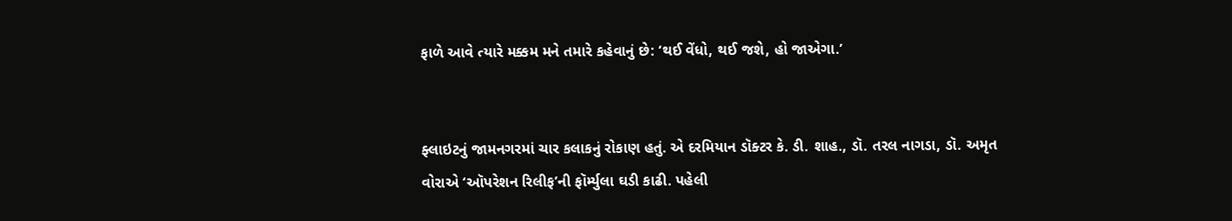ફાળે આવે ત્યારે મક્કમ મને તમારે કહેવાનું છે: ‘થઈ વેંધો, થઈ જશે, હો જાએગા.’


ફ્લાઇટનું જામનગરમાં ચાર કલાકનું રોકાણ હતું. એ દરમિયાન ડૉક્ટર કે. ડી. શાહ., ડૉ. તરલ નાગડા, ડૉ. અમૃત વોરાએ ‘ઑપરેશન રિલીફ’ની ફૉર્મ્યુલા ઘડી કાઢી. પહેલી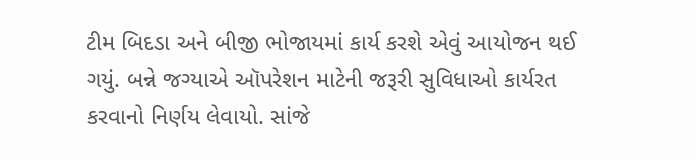ટીમ બિદડા અને બીજી ભોજાયમાં કાર્ય કરશે એવું આયોજન થઈ ગયું. બન્ને જગ્યાએ ઑપરેશન માટેની જરૂરી સુવિધાઓ કાર્યરત કરવાનો નિર્ણય લેવાયો. સાંજે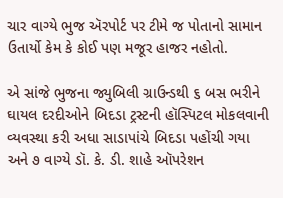ચાર વાગ્યે ભુજ ઍરપોર્ટ પર ટીમે જ પોતાનો સામાન ઉતાર્યો કેમ કે કોઈ પણ મજૂર હાજર નહોતો.

એ સાંજે ભુજના જ્યુબિલી ગ્રાઉન્ડથી ૬ બસ ભરીને ઘાયલ દરદીઓને બિદડા ટ્રસ્ટની હૉસ્પિટલ મોકલવાની વ્યવસ્થા કરી અધા સાડાપાંચે બિદડા પહોંચી ગયા અને ૭ વાગ્યે ડૉ. કે. ડી. શાહે ઑપરેશન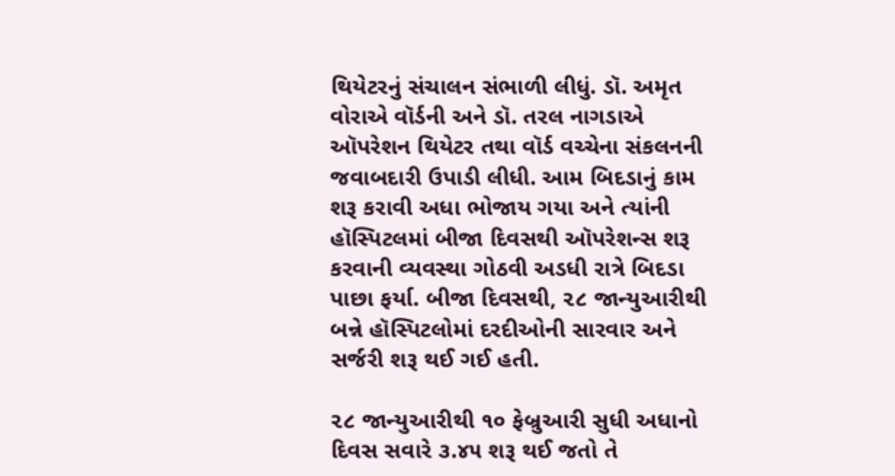થિયેટરનું સંચાલન સંભાળી લીધું. ડૉ. અમૃત વોરાએ વૉર્ડની અને ડૉ. તરલ નાગડાએ ઑપરેશન થિયેટર તથા વૉર્ડ વચ્ચેના સંકલનની જવાબદારી ઉપાડી લીધી. આમ બિદડાનું કામ શરૂ કરાવી અધા ભોજાય ગયા અને ત્યાંની હૉસ્પિટલમાં બીજા દિવસથી ઑપરેશન્સ શરૂ કરવાની વ્યવસ્થા ગોઠવી અડધી રાત્રે બિદડા પાછા ફર્યા. બીજા દિવસથી, ૨૮ જાન્યુઆરીથી બન્ને હૉસ્પિટલોમાં દરદીઓની સારવાર અને સર્જરી શરૂ થઈ ગઈ હતી.

૨૮ જાન્યુઆરીથી ૧૦ ફેબ્રુઆરી સુધી અધાનો દિવસ સવારે ૩.૪૫ શરૂ થઈ જતો તે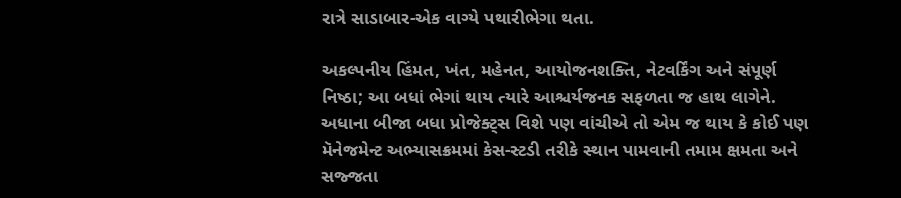રાત્રે સાડાબાર-એક વાગ્યે પથારીભેગા થતા.

અકલ્પનીય હિંમત, ખંત, મહેનત, આયોજનશક્તિ, નેટવર્કિંગ અને સંપૂર્ણ નિષ્ઠા; આ બધાં ભેગાં થાય ત્યારે આશ્ચર્યજનક સફળતા જ હાથ લાગેને. અધાના બીજા બધા પ્રોજેક્ટ્સ વિશે પણ વાંચીએ તો એમ જ થાય કે કોઈ પણ મૅનેજમેન્ટ અભ્યાસક્રમમાં કેસ-સ્ટડી તરીકે સ્થાન પામવાની તમામ ક્ષમતા અને સજ્જતા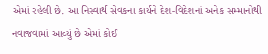એમાં રહેલી છે. આ નિસ્વાર્થ સેવકના કાર્યને દેશ-વિદેશનાં અનેક સમ્માનોથી નવાજવામાં આવ્યું છે એમાં કોઈ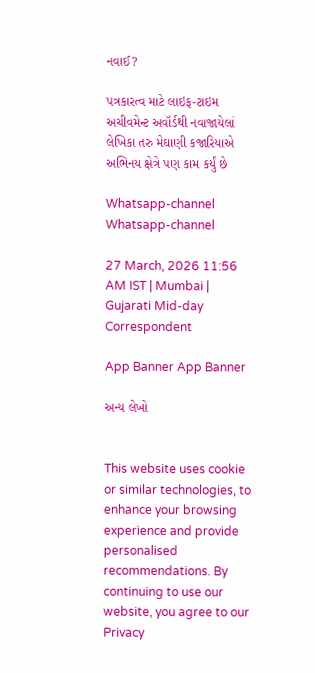નવાઈ?

પત્રકારત્વ માટે લાઇફ-ટાઇમ અચીવમેન્ટ અવૉર્ડથી નવાજાયેલાં લેખિકા તરુ મેઘાણી કજારિયાએ અભિનય ક્ષેત્રે પણ કામ કર્યું છે

Whatsapp-channel Whatsapp-channel

27 March, 2026 11:56 AM IST | Mumbai | Gujarati Mid-day Correspondent

App Banner App Banner

અન્ય લેખો


This website uses cookie or similar technologies, to enhance your browsing experience and provide personalised recommendations. By continuing to use our website, you agree to our Privacy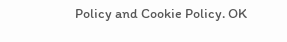Policy and Cookie Policy. OK